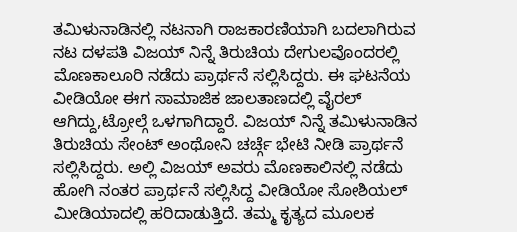ತಮಿಳುನಾಡಿನಲ್ಲಿ ನಟನಾಗಿ ರಾಜಕಾರಣಿಯಾಗಿ ಬದಲಾಗಿರುವ ನಟ ದಳಪತಿ ವಿಜಯ್ ನಿನ್ನೆ ತಿರುಚಿಯ ದೇಗುಲವೊಂದರಲ್ಲಿ ಮೊಣಕಾಲೂರಿ ನಡೆದು ಪ್ರಾರ್ಥನೆ ಸಲ್ಲಿಸಿದ್ದರು. ಈ ಘಟನೆಯ ವೀಡಿಯೋ ಈಗ ಸಾಮಾಜಿಕ ಜಾಲತಾಣದಲ್ಲಿ ವೈರಲ್ ಆಗಿದ್ದು,ಟ್ರೋಲ್ಗೆ ಒಳಗಾಗಿದ್ದಾರೆ. ವಿಜಯ್ ನಿನ್ನೆ ತಮಿಳುನಾಡಿನ ತಿರುಚಿಯ ಸೇಂಟ್ ಅಂಥೋನಿ ಚರ್ಚ್ಗೆ ಭೇಟಿ ನೀಡಿ ಪ್ರಾರ್ಥನೆ ಸಲ್ಲಿಸಿದ್ದರು. ಅಲ್ಲಿ ವಿಜಯ್ ಅವರು ಮೊಣಕಾಲಿನಲ್ಲಿ ನಡೆದು ಹೋಗಿ ನಂತರ ಪ್ರಾರ್ಥನೆ ಸಲ್ಲಿಸಿದ್ದ ವೀಡಿಯೋ ಸೋಶಿಯಲ್ ಮೀಡಿಯಾದಲ್ಲಿ ಹರಿದಾಡುತ್ತಿದೆ. ತಮ್ಮ ಕೃತ್ಯದ ಮೂಲಕ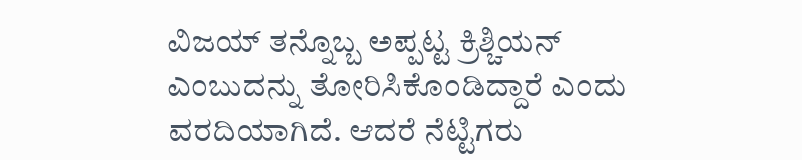ವಿಜಯ್ ತನ್ನೊಬ್ಬ ಅಪ್ಪಟ್ಟ ಕ್ರಿಶ್ಚಿಯನ್ ಎಂಬುದನ್ನು ತೋರಿಸಿಕೊಂಡಿದ್ದಾರೆ ಎಂದು ವರದಿಯಾಗಿದೆ. ಆದರೆ ನೆಟ್ಟಿಗರು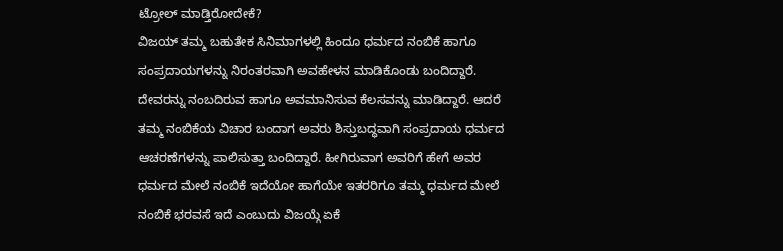ಟ್ರೋಲ್ ಮಾಡ್ತಿರೋದೇಕೆ?
ವಿಜಯ್ ತಮ್ಮ ಬಹುತೇಕ ಸಿನಿಮಾಗಳಲ್ಲಿ ಹಿಂದೂ ಧರ್ಮದ ನಂಬಿಕೆ ಹಾಗೂ ಸಂಪ್ರದಾಯಗಳನ್ನು ನಿರಂತರವಾಗಿ ಅವಹೇಳನ ಮಾಡಿಕೊಂಡು ಬಂದಿದ್ದಾರೆ. ದೇವರನ್ನು ನಂಬದಿರುವ ಹಾಗೂ ಅವಮಾನಿಸುವ ಕೆಲಸವನ್ನು ಮಾಡಿದ್ದಾರೆ. ಆದರೆ ತಮ್ಮ ನಂಬಿಕೆಯ ವಿಚಾರ ಬಂದಾಗ ಅವರು ಶಿಸ್ತುಬದ್ಧವಾಗಿ ಸಂಪ್ರದಾಯ ಧರ್ಮದ ಆಚರಣೆಗಳನ್ನು ಪಾಲಿಸುತ್ತಾ ಬಂದಿದ್ದಾರೆ. ಹೀಗಿರುವಾಗ ಅವರಿಗೆ ಹೇಗೆ ಅವರ ಧರ್ಮದ ಮೇಲೆ ನಂಬಿಕೆ ಇದೆಯೋ ಹಾಗೆಯೇ ಇತರರಿಗೂ ತಮ್ಮ ಧರ್ಮದ ಮೇಲೆ ನಂಬಿಕೆ ಭರವಸೆ ಇದೆ ಎಂಬುದು ವಿಜಯ್ಗೆ ಏಕೆ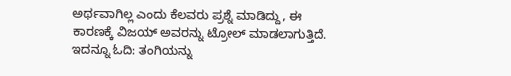ಅರ್ಥವಾಗಿಲ್ಲ ಎಂದು ಕೆಲವರು ಪ್ರಶ್ನೆ ಮಾಡಿದ್ದು, ಈ ಕಾರಣಕ್ಕೆ ವಿಜಯ್ ಅವರನ್ನು ಟ್ರೋಲ್ ಮಾಡಲಾಗುತ್ತಿದೆ.
ಇದನ್ನೂ ಓದಿ: ತಂಗಿಯನ್ನು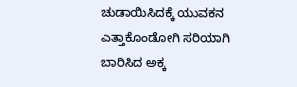ಚುಡಾಯಿಸಿದಕ್ಕೆ ಯುವಕನ ಎತ್ತಾಕೊಂಡೋಗಿ ಸರಿಯಾಗಿ ಬಾರಿಸಿದ ಅಕ್ಕ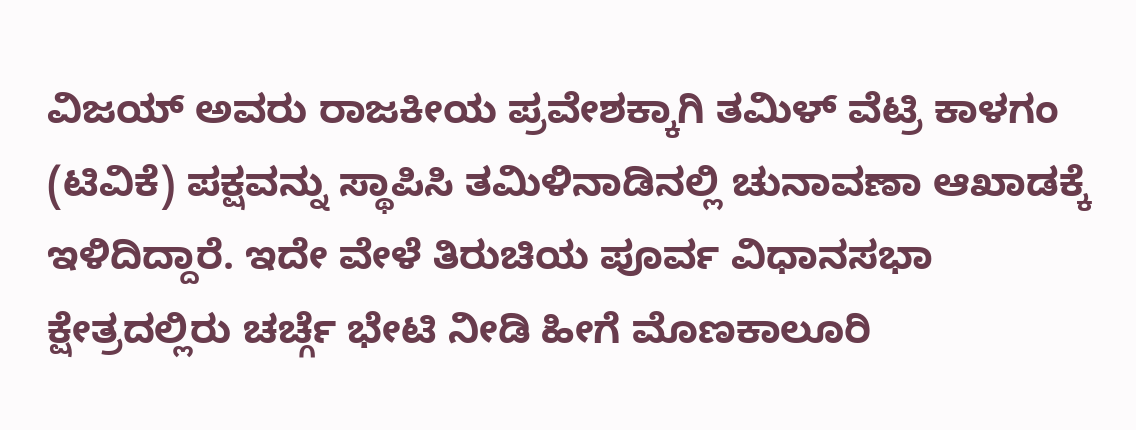ವಿಜಯ್ ಅವರು ರಾಜಕೀಯ ಪ್ರವೇಶಕ್ಕಾಗಿ ತಮಿಳ್ ವೆಟ್ರಿ ಕಾಳಗಂ (ಟಿವಿಕೆ) ಪಕ್ಷವನ್ನು ಸ್ಥಾಪಿಸಿ ತಮಿಳಿನಾಡಿನಲ್ಲಿ ಚುನಾವಣಾ ಆಖಾಡಕ್ಕೆ ಇಳಿದಿದ್ದಾರೆ. ಇದೇ ವೇಳೆ ತಿರುಚಿಯ ಪೂರ್ವ ವಿಧಾನಸಭಾ ಕ್ಷೇತ್ರದಲ್ಲಿರು ಚರ್ಚ್ಗೆ ಭೇಟಿ ನೀಡಿ ಹೀಗೆ ಮೊಣಕಾಲೂರಿ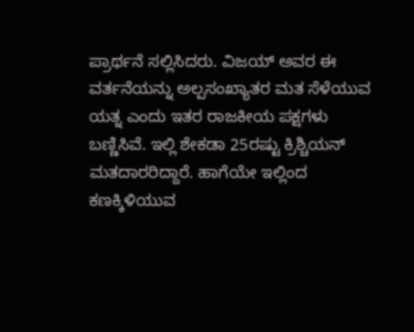ಪ್ರಾರ್ಥನೆ ಸಲ್ಲಿಸಿದರು. ವಿಜಯ್ ಅವರ ಈ ವರ್ತನೆಯನ್ನು ಅಲ್ಪಸಂಖ್ಯಾತರ ಮತ ಸೆಳೆಯುವ ಯತ್ನ ಎಂದು ಇತರ ರಾಜಕೀಯ ಪಕ್ಷಗಳು ಬಣ್ಣಿಸಿವೆ. ಇಲ್ಲಿ ಶೇಕಡಾ 25ರಷ್ಟು ಕ್ರಿಶ್ಚಿಯನ್ ಮತದಾರರಿದ್ದಾರೆ. ಹಾಗೆಯೇ ಇಲ್ಲಿಂದ ಕಣಕ್ಕಿಳಿಯುವ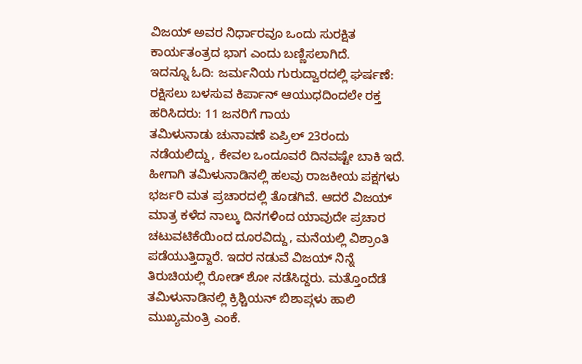ವಿಜಯ್ ಅವರ ನಿರ್ಧಾರವೂ ಒಂದು ಸುರಕ್ಷಿತ ಕಾರ್ಯತಂತ್ರದ ಭಾಗ ಎಂದು ಬಣ್ಣಿಸಲಾಗಿದೆ.
ಇದನ್ನೂ ಓದಿ: ಜರ್ಮನಿಯ ಗುರುದ್ವಾರದಲ್ಲಿ ಘರ್ಷಣೆ: ರಕ್ಷಿಸಲು ಬಳಸುವ ಕಿರ್ಪಾನ್ ಆಯುಧದಿಂದಲೇ ರಕ್ತ ಹರಿಸಿದರು: 11 ಜನರಿಗೆ ಗಾಯ
ತಮಿಳುನಾಡು ಚುನಾವಣೆ ಏಪ್ರಿಲ್ 23ರಂದು ನಡೆಯಲಿದ್ದು, ಕೇವಲ ಒಂದೂವರೆ ದಿನವಷ್ಟೇ ಬಾಕಿ ಇದೆ. ಹೀಗಾಗಿ ತಮಿಳುನಾಡಿನಲ್ಲಿ ಹಲವು ರಾಜಕೀಯ ಪಕ್ಷಗಳು ಭರ್ಜರಿ ಮತ ಪ್ರಚಾರದಲ್ಲಿ ತೊಡಗಿವೆ. ಆದರೆ ವಿಜಯ್ ಮಾತ್ರ ಕಳೆದ ನಾಲ್ಕು ದಿನಗಳಿಂದ ಯಾವುದೇ ಪ್ರಚಾರ ಚಟುವಟಿಕೆಯಿಂದ ದೂರವಿದ್ದು, ಮನೆಯಲ್ಲಿ ವಿಶ್ರಾಂತಿ ಪಡೆಯುತ್ತಿದ್ದಾರೆ. ಇದರ ನಡುವೆ ವಿಜಯ್ ನಿನ್ನೆ ತಿರುಚಿಯಲ್ಲಿ ರೋಡ್ ಶೋ ನಡೆಸಿದ್ದರು. ಮತ್ತೊಂದೆಡೆ ತಮಿಳುನಾಡಿನಲ್ಲಿ ಕ್ರಿಶ್ಚಿಯನ್ ಬಿಶಾಪ್ಗಳು ಹಾಲಿ ಮುಖ್ಯಮಂತ್ರಿ ಎಂಕೆ.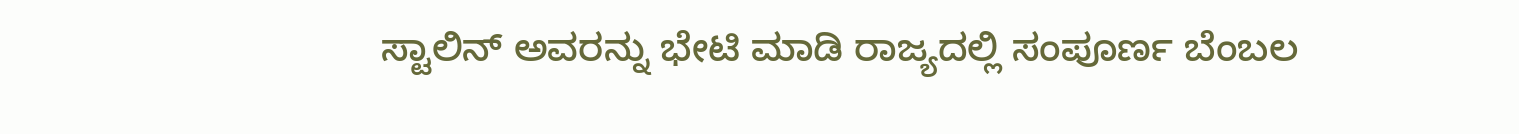ಸ್ಟಾಲಿನ್ ಅವರನ್ನು ಭೇಟಿ ಮಾಡಿ ರಾಜ್ಯದಲ್ಲಿ ಸಂಪೂರ್ಣ ಬೆಂಬಲ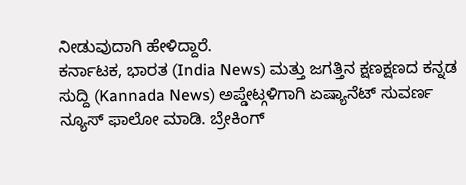ನೀಡುವುದಾಗಿ ಹೇಳಿದ್ದಾರೆ.
ಕರ್ನಾಟಕ, ಭಾರತ (India News) ಮತ್ತು ಜಗತ್ತಿನ ಕ್ಷಣಕ್ಷಣದ ಕನ್ನಡ ಸುದ್ದಿ (Kannada News) ಅಪ್ಡೇಟ್ಗಳಿಗಾಗಿ ಏಷ್ಯಾನೆಟ್ ಸುವರ್ಣ ನ್ಯೂಸ್ ಫಾಲೋ ಮಾಡಿ. ಬ್ರೇಕಿಂಗ್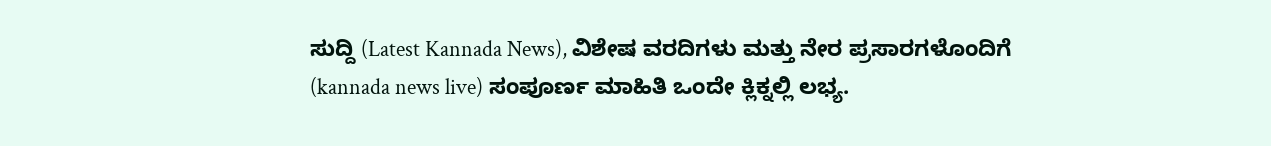ಸುದ್ದಿ (Latest Kannada News), ವಿಶೇಷ ವರದಿಗಳು ಮತ್ತು ನೇರ ಪ್ರಸಾರಗಳೊಂದಿಗೆ (kannada news live) ಸಂಪೂರ್ಣ ಮಾಹಿತಿ ಒಂದೇ ಕ್ಲಿಕ್ನಲ್ಲಿ ಲಭ್ಯ.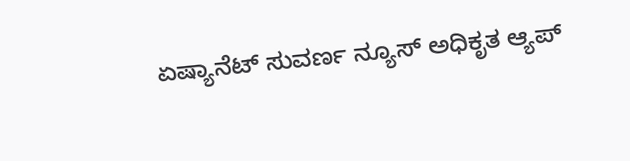ಏಷ್ಯಾನೆಟ್ ಸುವರ್ಣ ನ್ಯೂಸ್ ಅಧಿಕೃತ ಆ್ಯಪ್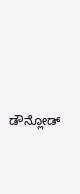ಡೌನ್ಲೋಡ್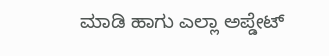ಮಾಡಿ ಹಾಗು ಎಲ್ಲಾ ಅಪ್ಡೇಟ್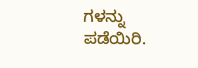ಗಳನ್ನು ಪಡೆಯಿರಿ.